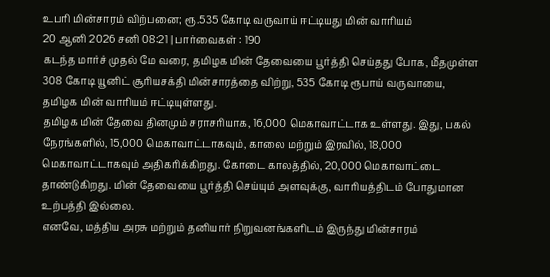உபரி மின்சாரம் விற்பனை; ரூ.535 கோடி வருவாய் ஈட்டியது மின் வாரியம்
20 ஆனி 2026 சனி 08:21 | பார்வைகள் : 190
கடந்த மார்ச் முதல் மே வரை, தமிழக மின் தேவையை பூர்த்தி செய்தது போக, மீதமுள்ள 308 கோடி யூனிட் சூரியசக்தி மின்சாரத்தை விற்று, 535 கோடி ரூபாய் வருவாயை, தமிழக மின் வாரியம் ஈட்டியுள்ளது.
தமிழக மின் தேவை தினமும் சராசரியாக, 16,000 மெகாவாட்டாக உள்ளது. இது, பகல் நேரங்களில், 15,000 மெகாவாட்டாகவும், காலை மற்றும் இரவில், 18,000 மெகாவாட்டாகவும் அதிகரிக்கிறது. கோடை காலத்தில், 20,000 மெகாவாட்டை தாண்டுகிறது. மின் தேவையை பூர்த்தி செய்யும் அளவுக்கு, வாரியத்திடம் போதுமான உற்பத்தி இல்லை.
எனவே, மத்திய அரசு மற்றும் தனியார் நிறுவனங்களிடம் இருந்து மின்சாரம்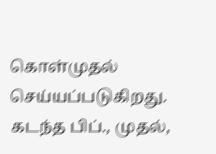கொள்முதல் செய்யப்படுகிறது. கடந்த பிப்., முதல்,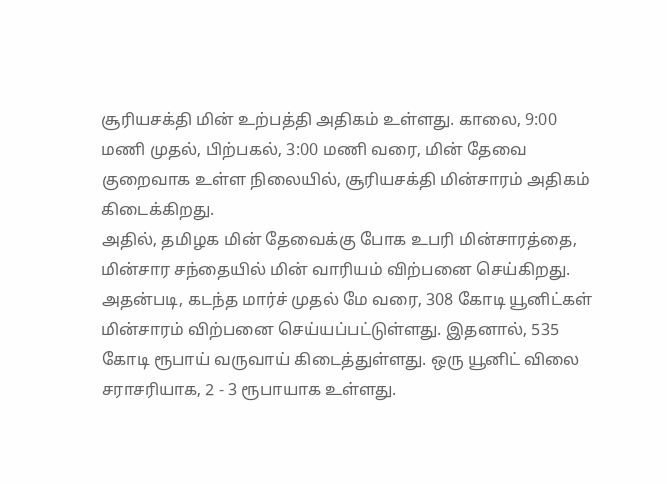சூரியசக்தி மின் உற்பத்தி அதிகம் உள்ளது. காலை, 9:00 மணி முதல், பிற்பகல், 3:00 மணி வரை, மின் தேவை குறைவாக உள்ள நிலையில், சூரியசக்தி மின்சாரம் அதிகம் கிடைக்கிறது.
அதில், தமிழக மின் தேவைக்கு போக உபரி மின்சாரத்தை, மின்சார சந்தையில் மின் வாரியம் விற்பனை செய்கிறது. அதன்படி, கடந்த மார்ச் முதல் மே வரை, 308 கோடி யூனிட்கள் மின்சாரம் விற்பனை செய்யப்பட்டுள்ளது. இதனால், 535 கோடி ரூபாய் வருவாய் கிடைத்துள்ளது. ஒரு யூனிட் விலை சராசரியாக, 2 - 3 ரூபாயாக உள்ளது.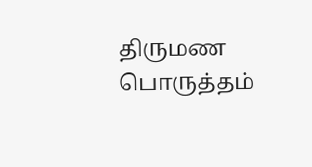திருமண பொருத்தம்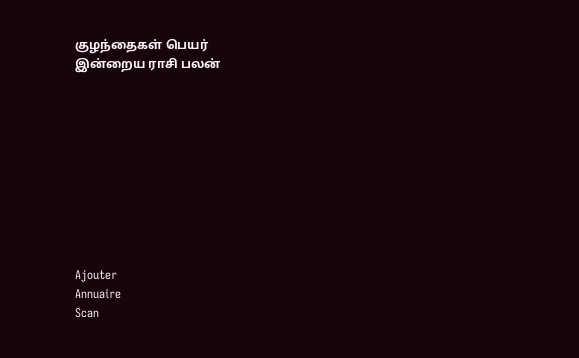குழந்தைகள் பெயர்
இன்றைய ராசி பலன்










Ajouter
Annuaire
Scan